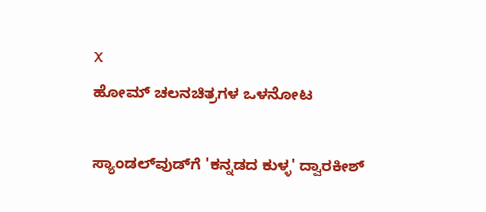X
ಹೋಮ್ ಚಲನಚಿತ್ರಗಳ ಒಳನೋಟ

ಸ್ಯಾಂಡಲ್‌ವುಡ್‌ಗೆ 'ಕನ್ನಡದ ಕುಳ್ಳ' ದ್ವಾರಕೀಶ್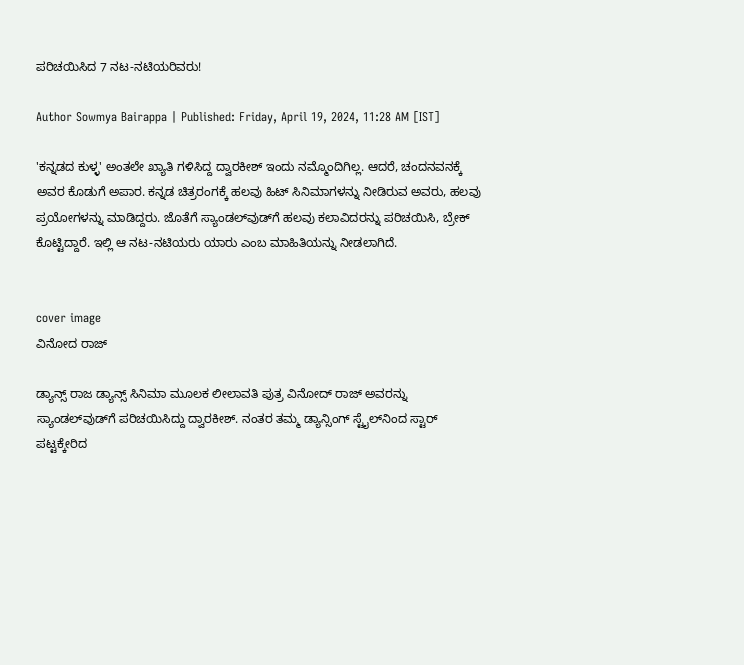ಪರಿಚಯಿಸಿದ 7 ನಟ-ನಟಿಯರಿವರು!

Author Sowmya Bairappa | Published: Friday, April 19, 2024, 11:28 AM [IST]

'ಕನ್ನಡದ ಕುಳ್ಳ' ಅಂತಲೇ ಖ್ಯಾತಿ ಗಳಿಸಿದ್ದ ದ್ವಾರಕೀಶ್ ಇಂದು ನಮ್ಮೊಂದಿಗಿಲ್ಲ. ಆದರೆ, ಚಂದನವನಕ್ಕೆ ಅವರ ಕೊಡುಗೆ ಅಪಾರ. ಕನ್ನಡ ಚಿತ್ರರಂಗಕ್ಕೆ ಹಲವು ಹಿಟ್ ಸಿನಿಮಾಗಳನ್ನು ನೀಡಿರುವ ಅವರು, ಹಲವು ಪ್ರಯೋಗಳನ್ನು ಮಾಡಿದ್ದರು. ಜೊತೆಗೆ ಸ್ಯಾಂಡಲ್‌ವುಡ್‌ಗೆ ಹಲವು ಕಲಾವಿದರನ್ನು ಪರಿಚಯಿಸಿ, ಬ್ರೇಕ್ ಕೊಟ್ಟಿದ್ದಾರೆ. ಇಲ್ಲಿ ಆ ನಟ-ನಟಿಯರು ಯಾರು ಎಂಬ ಮಾಹಿತಿಯನ್ನು ನೀಡಲಾಗಿದೆ.


cover image
ವಿನೋದ ರಾಜ್

ಡ್ಯಾನ್ಸ್ ರಾಜ ಡ್ಯಾನ್ಸ್ ಸಿನಿಮಾ ಮೂಲಕ ಲೀಲಾವತಿ ಪುತ್ರ ವಿನೋದ್ ರಾಜ್ ಅವರನ್ನು  ಸ್ಯಾಂಡಲ್‌ವುಡ್‌ಗೆ ಪರಿಚಯಿಸಿದ್ದು ದ್ವಾರಕೀಶ್. ನಂತರ ತಮ್ಮ ಡ್ಯಾನ್ಸಿಂಗ್ ಸ್ಟೈಲ್‌ನಿಂದ ಸ್ಟಾರ್ ಪಟ್ಟಕ್ಕೇರಿದ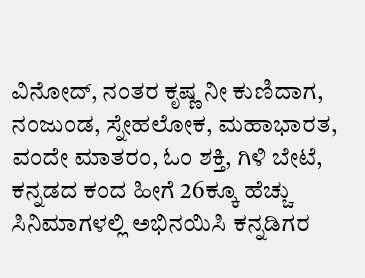ವಿನೋದ್, ನಂತರ ಕೃಷ್ಣ ನೀ ಕುಣಿದಾಗ, ನಂಜುಂಡ, ಸ್ನೇಹಲೋಕ, ಮಹಾಭಾರತ, ವಂದೇ ಮಾತರಂ, ಓಂ ಶಕ್ತಿ, ಗಿಳಿ ಬೇಟೆ, ಕನ್ನಡದ ಕಂದ ಹೀಗೆ 26ಕ್ಕೂ ಹೆಚ್ಚು ಸಿನಿಮಾಗಳಲ್ಲಿ ಅಭಿನಯಿಸಿ ಕನ್ನಡಿಗರ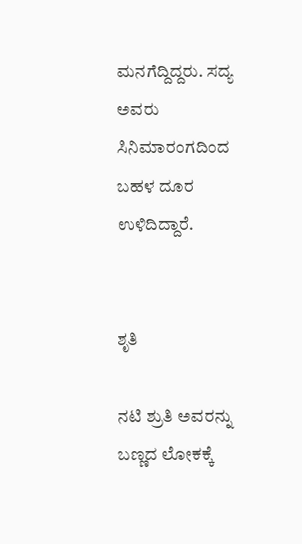ಮನಗೆದ್ದಿದ್ದರು. ಸದ್ಯ ಅವರು ಸಿನಿಮಾರಂಗದಿಂದ ಬಹಳ ದೂರ ಉಳಿದಿದ್ದಾರೆ.


ಶೃತಿ

ನಟಿ ಶ್ರುತಿ ಅವರನ್ನು ಬಣ್ಣದ ಲೋಕಕ್ಕೆ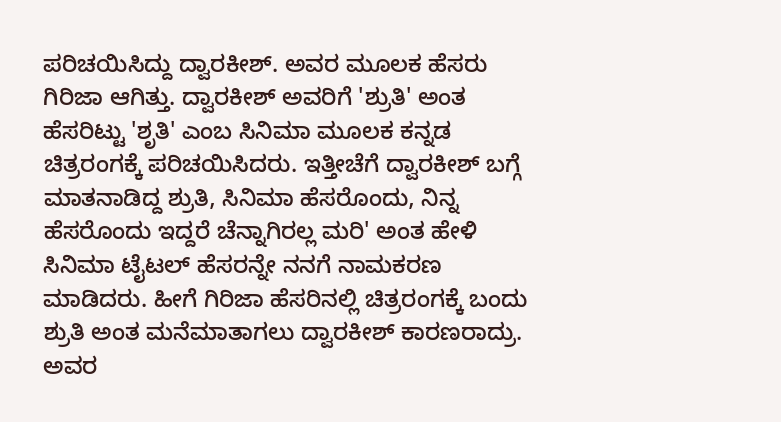ಪರಿಚಯಿಸಿದ್ದು ದ್ವಾರಕೀಶ್. ಅವರ ಮೂಲಕ ಹೆಸರು ಗಿರಿಜಾ ಆಗಿತ್ತು. ದ್ವಾರಕೀಶ್ ಅವರಿಗೆ 'ಶ್ರುತಿ' ಅಂತ ಹೆಸರಿಟ್ಟು 'ಶೃತಿ' ಎಂಬ ಸಿನಿಮಾ ಮೂಲಕ ಕನ್ನಡ ಚಿತ್ರರಂಗಕ್ಕೆ ಪರಿಚಯಿಸಿದರು. ಇತ್ತೀಚೆಗೆ ದ್ವಾರಕೀಶ್ ಬಗ್ಗೆ ಮಾತನಾಡಿದ್ದ ಶ್ರುತಿ, ಸಿನಿಮಾ ಹೆಸರೊಂದು, ನಿನ್ನ ಹೆಸರೊಂದು ಇದ್ದರೆ ಚೆನ್ನಾಗಿರಲ್ಲ ಮರಿ' ಅಂತ ಹೇಳಿ ಸಿನಿಮಾ ಟೈಟಲ್ ಹೆಸರನ್ನೇ ನನಗೆ ನಾಮಕರಣ ಮಾಡಿದರು. ಹೀಗೆ ಗಿರಿಜಾ ಹೆಸರಿನಲ್ಲಿ ಚಿತ್ರರಂಗಕ್ಕೆ ಬಂದು ಶ್ರುತಿ ಅಂತ ಮನೆಮಾತಾಗಲು ದ್ವಾರಕೀಶ್ ಕಾರಣರಾದ್ರು. ಅವರ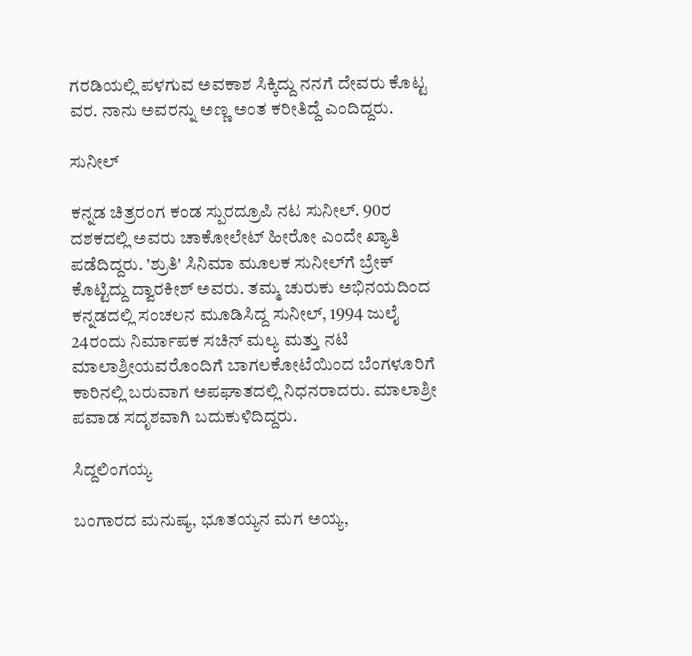ಗರಡಿಯಲ್ಲಿ ಪಳಗುವ ಅವಕಾಶ ಸಿಕ್ಕಿದ್ದು ನನಗೆ ದೇವರು ಕೊಟ್ಟ ವರ. ನಾನು ಅವರನ್ನು ಅಣ್ಣ ಅಂತ ಕರೀತಿದ್ದೆ ಎಂದಿದ್ದರು.

ಸುನೀಲ್

ಕನ್ನಡ ಚಿತ್ರರಂಗ ಕಂಡ ಸ್ಪುರದ್ರೂಪಿ ನಟ ಸುನೀಲ್. 90ರ ದಶಕದಲ್ಲಿ ಅವರು ಚಾಕೋಲೇಟ್ ಹೀರೋ ಎಂದೇ ಖ್ಯಾತಿ ಪಡೆದಿದ್ದರು. 'ಶ್ರುತಿ' ಸಿನಿಮಾ ಮೂಲಕ ಸುನೀಲ್‌ಗೆ ಬ್ರೇಕ್ ಕೊಟ್ಟಿದ್ದು ದ್ವಾರಕೀಶ್ ಅವರು. ತಮ್ಮ ಚುರುಕು ಅಭಿನಯದಿಂದ ಕನ್ನಡದಲ್ಲಿ ಸಂಚಲನ ಮೂಡಿಸಿದ್ದ ಸುನೀಲ್, 1994 ಜುಲೈ 24ರಂದು ನಿರ್ಮಾಪಕ ಸಚಿನ್ ಮಲ್ಯ ಮತ್ತು ನಟಿ ಮಾಲಾಶ್ರೀಯವರೊಂದಿಗೆ ಬಾಗಲಕೋಟೆಯಿಂದ ಬೆಂಗಳೂರಿಗೆ ಕಾರಿನಲ್ಲಿ ಬರುವಾಗ ಅಪಘಾತದಲ್ಲಿ ನಿಧನರಾದರು. ಮಾಲಾಶ್ರೀ ಪವಾಡ ಸದೃಶವಾಗಿ ಬದುಕುಳಿದಿದ್ದರು.

ಸಿದ್ದಲಿಂಗಯ್ಯ

ಬಂಗಾರದ ಮನುಷ್ಯ, ಭೂತಯ್ಯನ ಮಗ ಅಯ್ಯ,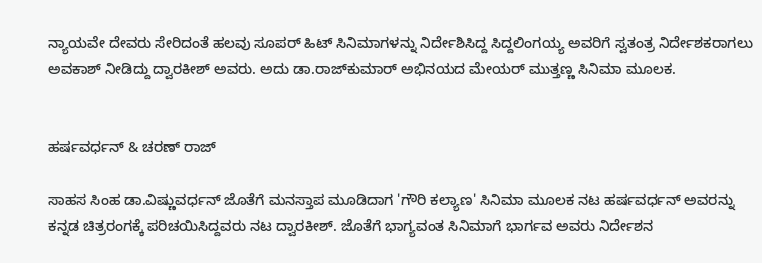ನ್ಯಾಯವೇ ದೇವರು ಸೇರಿದಂತೆ ಹಲವು ಸೂಪರ್ ಹಿಟ್ ಸಿನಿಮಾಗಳನ್ನು ನಿರ್ದೇಶಿಸಿದ್ದ ಸಿದ್ದಲಿಂಗಯ್ಯ ಅವರಿಗೆ ಸ್ವತಂತ್ರ ನಿರ್ದೇಶಕರಾಗಲು ಅವಕಾಶ್ ನೀಡಿದ್ದು ದ್ವಾರಕೀಶ್ ಅವರು. ಅದು ಡಾ.ರಾಜ್‌ಕುಮಾರ್ ಅಭಿನಯದ ಮೇಯರ್ ಮುತ್ತಣ್ಣ ಸಿನಿಮಾ ಮೂಲಕ.


ಹರ್ಷವರ್ಧನ್ & ಚರಣ್ ರಾಜ್

ಸಾಹಸ ಸಿಂಹ ಡಾ.ವಿಷ್ಣುವರ್ಧನ್ ಜೊತೆಗೆ ಮನಸ್ತಾಪ ಮೂಡಿದಾಗ 'ಗೌರಿ ಕಲ್ಯಾಣ' ಸಿನಿಮಾ ಮೂಲಕ ನಟ ಹರ್ಷವರ್ಧನ್ ಅವರನ್ನು ಕನ್ನಡ ಚಿತ್ರರಂಗಕ್ಕೆ ಪರಿಚಯಿಸಿದ್ದವರು ನಟ ದ್ವಾರಕೀಶ್. ಜೊತೆಗೆ ಭಾಗ್ಯವಂತ ಸಿನಿಮಾಗೆ ಭಾರ್ಗವ ಅವರು ನಿರ್ದೇಶನ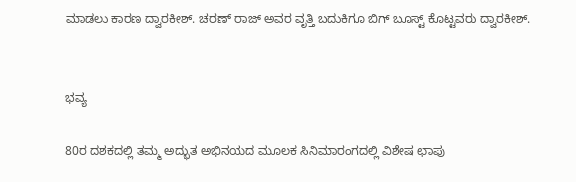ಮಾಡಲು ಕಾರಣ ದ್ವಾರಕೀಶ್. ಚರಣ್ ರಾಜ್ ಅವರ ವೃತ್ತಿ ಬದುಕಿಗೂ ಬಿಗ್‌ ಬೂಸ್ಟ್ ಕೊಟ್ಟವರು ದ್ವಾರಕೀಶ್.


ಭವ್ಯ

80ರ ದಶಕದಲ್ಲಿ ತಮ್ಮ ಅದ್ಭುತ ಅಭಿನಯದ ಮೂಲಕ ಸಿನಿಮಾರಂಗದಲ್ಲಿ ವಿಶೇಷ ಛಾಪು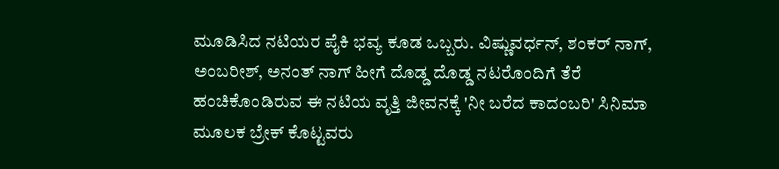ಮೂಡಿಸಿದ ನಟಿಯರ ಪೈಕಿ ಭವ್ಯ ಕೂಡ ಒಬ್ಬರು. ವಿಷ್ಣುವರ್ಧನ್, ಶಂಕರ್‌ ನಾಗ್, ಅಂಬರೀಶ್, ಅನಂತ್‌ ನಾಗ್ ಹೀಗೆ ದೊಡ್ಡ ದೊಡ್ಡ ನಟರೊಂದಿಗೆ ತೆರೆ ಹಂಚಿಕೊಂಡಿರುವ ಈ ನಟಿಯ ವೃತ್ತಿ ಜೀವನಕ್ಕೆ 'ನೀ ಬರೆದ ಕಾದಂಬರಿ' ಸಿನಿಮಾ ಮೂಲಕ ಬ್ರೇಕ್ ಕೊಟ್ಟವರು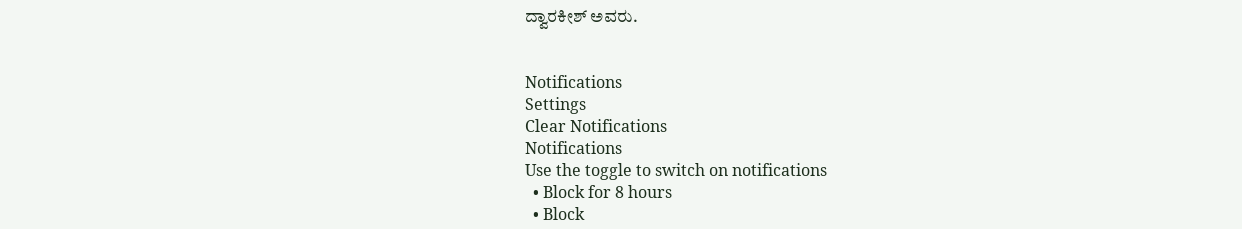ದ್ವಾರಕೀಶ್ ಅವರು.


Notifications
Settings
Clear Notifications
Notifications
Use the toggle to switch on notifications
  • Block for 8 hours
  • Block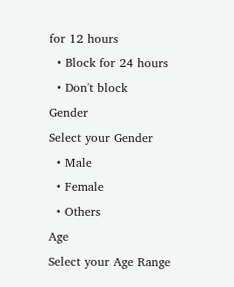for 12 hours
  • Block for 24 hours
  • Don't block
Gender
Select your Gender
  • Male
  • Female
  • Others
Age
Select your Age Range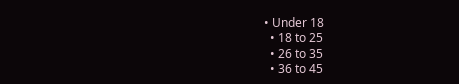• Under 18
  • 18 to 25
  • 26 to 35
  • 36 to 45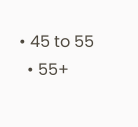• 45 to 55
  • 55+